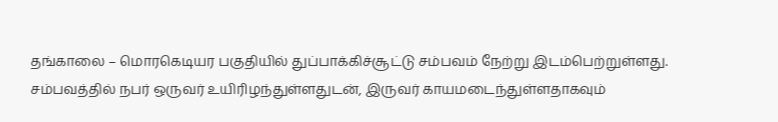தங்காலை – மொரகெடியர பகுதியில் துப்பாக்கிச்சூட்டு சம்பவம் நேற்று இடம்பெற்றுள்ளது.
சம்பவத்தில் நபர் ஒருவர் உயிரிழந்துள்ளதுடன், இருவர் காயமடைந்துள்ளதாகவும்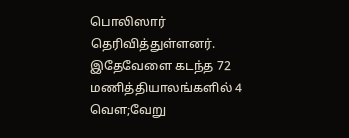பொலிஸார் தெரிவித்துள்ளனர்.
இதேவேளை கடந்த 72 மணித்தியாலங்களில் 4 வௌ;வேறு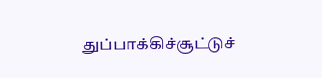துப்பாக்கிச்சூட்டுச்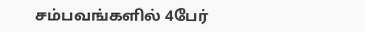சம்பவங்களில் 4பேர்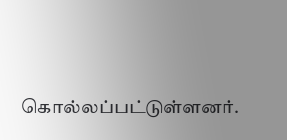கொல்லப்பட்டுள்ளனர்.